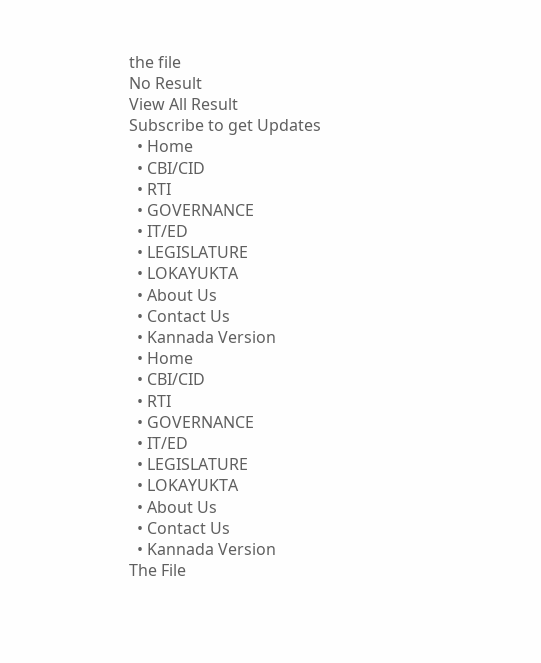the file
No Result
View All Result
Subscribe to get Updates
  • Home
  • CBI/CID
  • RTI
  • GOVERNANCE
  • IT/ED
  • LEGISLATURE
  • LOKAYUKTA
  • About Us
  • Contact Us
  • Kannada Version
  • Home
  • CBI/CID
  • RTI
  • GOVERNANCE
  • IT/ED
  • LEGISLATURE
  • LOKAYUKTA
  • About Us
  • Contact Us
  • Kannada Version
The File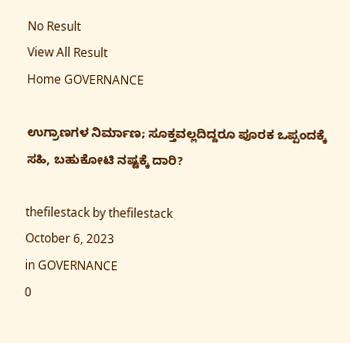No Result
View All Result
Home GOVERNANCE

ಉಗ್ರಾಣಗಳ ನಿರ್ಮಾಣ; ಸೂಕ್ತವಲ್ಲದಿದ್ದರೂ ಪೂರಕ ಒಪ್ಪಂದಕ್ಕೆ ಸಹಿ, ಬಹುಕೋಟಿ ನಷ್ಟಕ್ಕೆ ದಾರಿ?

thefilestack by thefilestack
October 6, 2023
in GOVERNANCE
0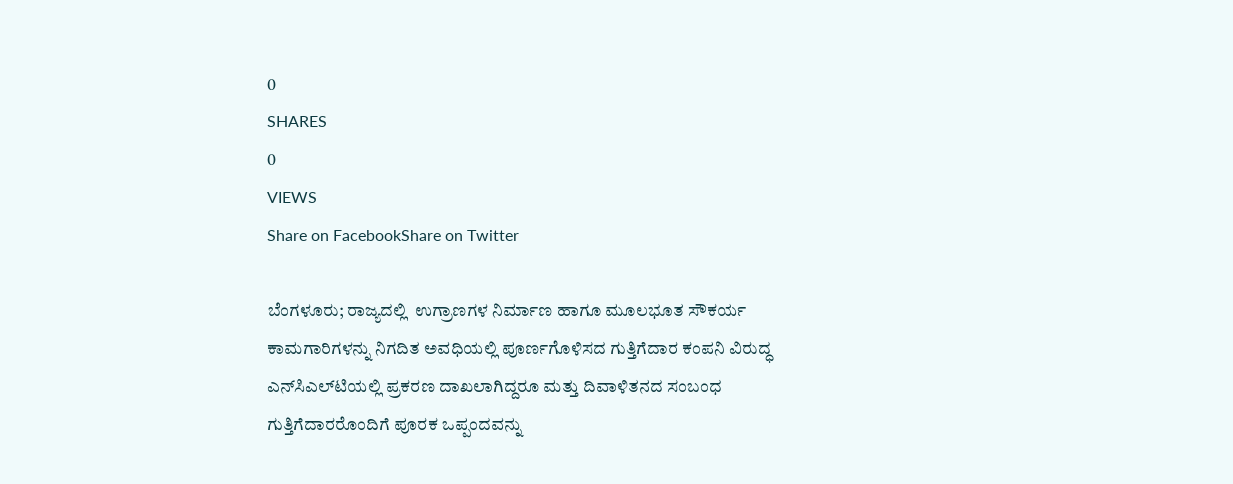0
SHARES
0
VIEWS
Share on FacebookShare on Twitter

ಬೆಂಗಳೂರು; ರಾಜ್ಯದಲ್ಲಿ  ಉಗ್ರಾಣಗಳ ನಿರ್ಮಾಣ ಹಾಗೂ ಮೂಲಭೂತ ಸೌಕರ್ಯ ಕಾಮಗಾರಿಗಳನ್ನು ನಿಗದಿತ ಅವಧಿಯಲ್ಲಿ ಪೂರ್ಣಗೊಳಿಸದ ಗುತ್ತಿಗೆದಾರ ಕಂಪನಿ ವಿರುದ್ಧ ಎನ್‌ಸಿಎಲ್‌ಟಿಯಲ್ಲಿ ಪ್ರಕರಣ ದಾಖಲಾಗಿದ್ದರೂ ಮತ್ತು ದಿವಾಳಿತನದ ಸಂಬಂಧ ಗುತ್ತಿಗೆದಾರರೊಂದಿಗೆ ಪೂರಕ ಒಪ್ಪಂದವನ್ನು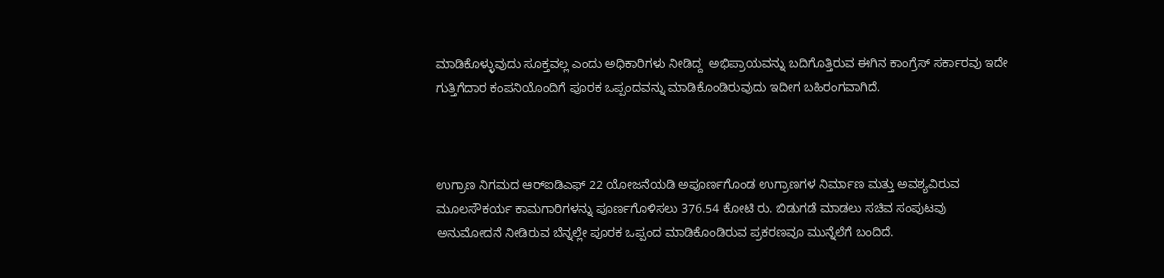ಮಾಡಿಕೊಳ್ಳುವುದು ಸೂಕ್ತವಲ್ಲ ಎಂದು ಅಧಿಕಾರಿಗಳು ನೀಡಿದ್ದ  ಅಭಿಪ್ರಾಯವನ್ನು ಬದಿಗೊತ್ತಿರುವ ಈಗಿನ ಕಾಂಗ್ರೆಸ್‌ ಸರ್ಕಾರವು ಇದೇ ಗುತ್ತಿಗೆದಾರ ಕಂಪನಿಯೊಂದಿಗೆ ಪೂರಕ ಒಪ್ಪಂದವನ್ನು ಮಾಡಿಕೊಂಡಿರುವುದು ಇದೀಗ ಬಹಿರಂಗವಾಗಿದೆ.



ಉಗ್ರಾಣ ನಿಗಮದ ಆರ್‌ಐಡಿಎಫ್‌ 22 ಯೋಜನೆಯಡಿ ಅಪೂರ್ಣಗೊಂಡ ಉಗ್ರಾಣಗಳ ನಿರ್ಮಾಣ ಮತ್ತು ಅವಶ್ಯವಿರುವ ಮೂಲಸೌಕರ್ಯ ಕಾಮಗಾರಿಗಳನ್ನು ಪೂರ್ಣಗೊಳಿಸಲು 376.54 ಕೋಟಿ ರು. ಬಿಡುಗಡೆ ಮಾಡಲು ಸಚಿವ ಸಂಪುಟವು ಅನುಮೋದನೆ ನೀಡಿರುವ ಬೆನ್ನಲ್ಲೇ ಪೂರಕ ಒಪ್ಪಂದ ಮಾಡಿಕೊಂಡಿರುವ ಪ್ರಕರಣವೂ ಮುನ್ನೆಲೆಗೆ ಬಂದಿದೆ.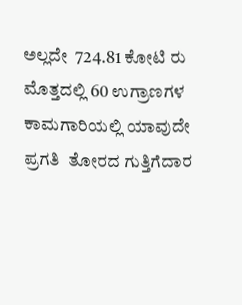ಅಲ್ಲದೇ  724.81 ಕೋಟಿ ರು ಮೊತ್ತದಲ್ಲಿ 60 ಉಗ್ರಾಣಗಳ  ಕಾಮಗಾರಿಯಲ್ಲಿ ಯಾವುದೇ ಪ್ರಗತಿ  ತೋರದ ಗುತ್ತಿಗೆದಾರ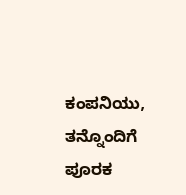ಕಂಪನಿಯು, ತನ್ನೊಂದಿಗೆ ಪೂರಕ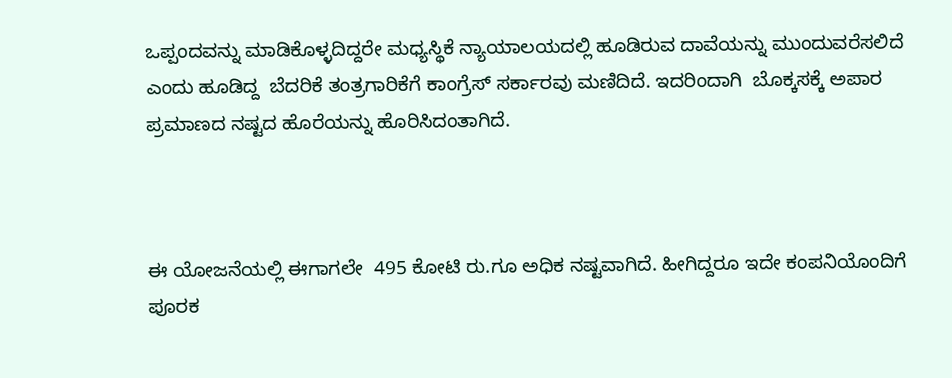ಒಪ್ಪಂದವನ್ನು ಮಾಡಿಕೊಳ್ಳದಿದ್ದರೇ ಮಧ್ಯಸ್ಥಿಕೆ ನ್ಯಾಯಾಲಯದಲ್ಲಿ ಹೂಡಿರುವ ದಾವೆಯನ್ನು ಮುಂದುವರೆಸಲಿದೆ ಎಂದು ಹೂಡಿದ್ದ  ಬೆದರಿಕೆ ತಂತ್ರಗಾರಿಕೆಗೆ ಕಾಂಗ್ರೆಸ್‌ ಸರ್ಕಾರವು ಮಣಿದಿದೆ. ಇದರಿಂದಾಗಿ  ಬೊಕ್ಕಸಕ್ಕೆ ಅಪಾರ ಪ್ರಮಾಣದ ನಷ್ಟದ ಹೊರೆಯನ್ನು ಹೊರಿಸಿದಂತಾಗಿದೆ.



ಈ ಯೋಜನೆಯಲ್ಲಿ ಈಗಾಗಲೇ  495 ಕೋಟಿ ರು.ಗೂ ಅಧಿಕ ನಷ್ಟವಾಗಿದೆ. ಹೀಗಿದ್ದರೂ ಇದೇ ಕಂಪನಿಯೊಂದಿಗೆ ಪೂರಕ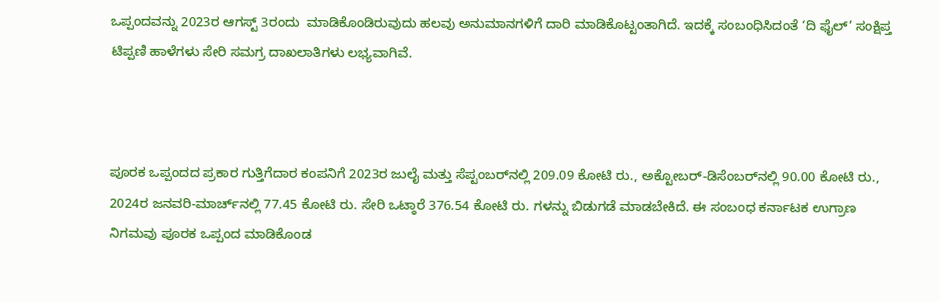ಒಪ್ಪಂದವನ್ನು 2023ರ ಆಗಸ್ಟ್‌ 3ರಂದು  ಮಾಡಿಕೊಂಡಿರುವುದು ಹಲವು ಅನುಮಾನಗಳಿಗೆ ದಾರಿ ಮಾಡಿಕೊಟ್ಟಂತಾಗಿದೆ. ಇದಕ್ಕೆ ಸಂಬಂಧಿಸಿದಂತೆ ‘ದಿ ಫೈಲ್‌’ ಸಂಕ್ಷಿಪ್ತ ಟಿಪ್ಪಣಿ ಹಾಳೆಗಳು ಸೇರಿ ಸಮಗ್ರ ದಾಖಲಾತಿಗಳು ಲಭ್ಯವಾಗಿವೆ.



ಪೂರಕ ಒಪ್ಪಂದದ ಪ್ರಕಾರ ಗುತ್ತಿಗೆದಾರ ಕಂಪನಿಗೆ 2023ರ ಜುಲೈ ಮತ್ತು ಸೆಪ್ಟಂಬರ್‍‌ನಲ್ಲಿ 209.09 ಕೋಟಿ ರು., ಅಕ್ಟೋಬರ್-ಡಿಸೆಂಬರ್‍‌ನಲ್ಲಿ 90.00 ಕೋಟಿ ರು., 2024ರ ಜನವರಿ-ಮಾರ್ಚ್‌ನಲ್ಲಿ 77.45 ಕೋಟಿ ರು. ಸೇರಿ ಒಟ್ಠಾರೆ 376.54 ಕೋಟಿ ರು. ಗಳನ್ನು ಬಿಡುಗಡೆ ಮಾಡಬೇಕಿದೆ. ಈ ಸಂಬಂಧ ಕರ್ನಾಟಕ ಉಗ್ರಾಣ ನಿಗಮವು ಪೂರಕ ಒಪ್ಪಂದ ಮಾಡಿಕೊಂಡ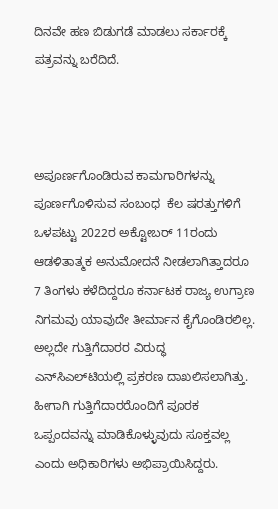ದಿನವೇ ಹಣ ಬಿಡುಗಡೆ ಮಾಡಲು ಸರ್ಕಾರಕ್ಕೆ ಪತ್ರವನ್ನು ಬರೆದಿದೆ.



ಅಪೂರ್ಣಗೊಂಡಿರುವ ಕಾಮಗಾರಿಗಳನ್ನು ಪೂರ್ಣಗೊಳಿಸುವ ಸಂಬಂಧ  ಕೆಲ ಷರತ್ತುಗಳಿಗೆ ಒಳಪಟ್ಟು 2022ರ ಅಕ್ಟೋಬರ್‍‌ 11ರಂದು ಆಡಳಿತಾತ್ಮಕ ಅನುಮೋದನೆ ನೀಡಲಾಗಿತ್ತಾದರೂ 7 ತಿಂಗಳು ಕಳೆದಿದ್ದರೂ ಕರ್ನಾಟಕ ರಾಜ್ಯ ಉಗ್ರಾಣ ನಿಗಮವು ಯಾವುದೇ ತೀರ್ಮಾನ ಕೈಗೊಂಡಿರಲಿಲ್ಲ. ಅಲ್ಲದೇ ಗುತ್ತಿಗೆದಾರರ ವಿರುದ್ಧ ಎನ್‌ಸಿಎಲ್‌ಟಿಯಲ್ಲಿ ಪ್ರಕರಣ ದಾಖಲಿಸಲಾಗಿತ್ತು. ಹೀಗಾಗಿ ಗುತ್ತಿಗೆದಾರರೊಂದಿಗೆ ಪೂರಕ ಒಪ್ಪಂದವನ್ನು ಮಾಡಿಕೊಳ್ಳುವುದು ಸೂಕ್ತವಲ್ಲ ಎಂದು ಅಧಿಕಾರಿಗಳು ಅಭಿಪ್ರಾಯಿಸಿದ್ದರು.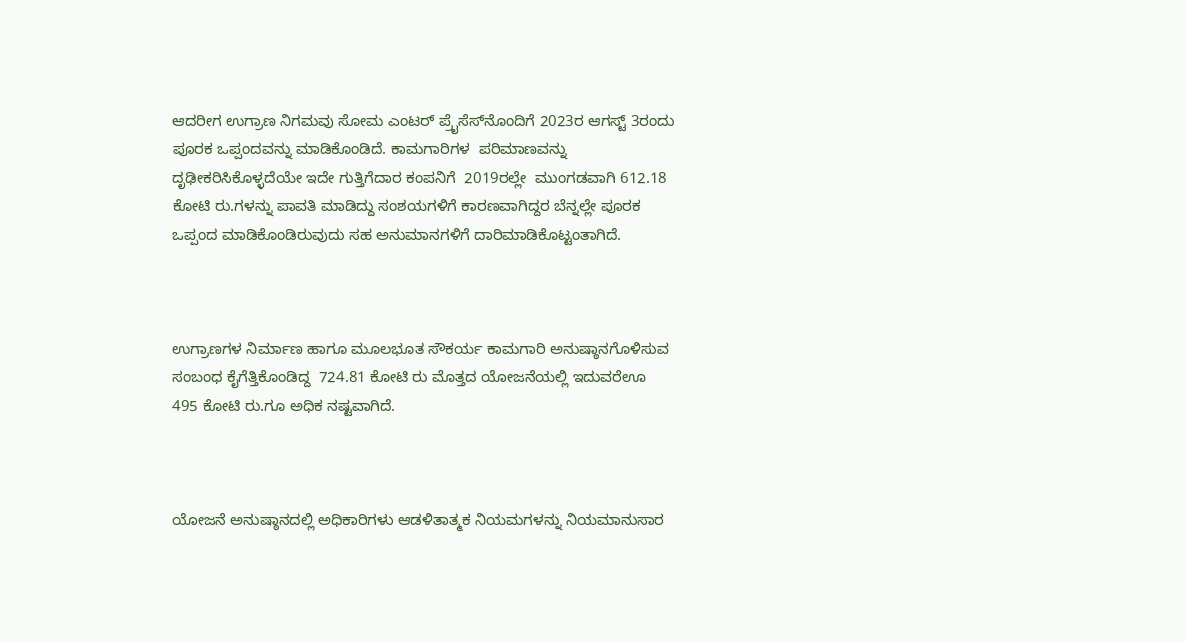ಆದರೀಗ ಉಗ್ರಾಣ ನಿಗಮವು ಸೋಮ ಎಂಟರ್‍‌ ಪ್ರೈಸೆಸ್‌ನೊಂದಿಗೆ 2023ರ ಆಗಸ್ಟ್‌ 3ರಂದು ಪೂರಕ ಒಪ್ಪಂದವನ್ನು ಮಾಡಿಕೊಂಡಿದೆ. ಕಾಮಗಾರಿಗಳ  ಪರಿಮಾಣವನ್ನು ದೃಢೀಕರಿಸಿಕೊಳ್ಳದೆಯೇ ಇದೇ ಗುತ್ತಿಗೆದಾರ ಕಂಪನಿಗೆ  2019ರಲ್ಲೇ  ಮುಂಗಡವಾಗಿ 612.18 ಕೋಟಿ ರು.ಗಳನ್ನು ಪಾವತಿ ಮಾಡಿದ್ದು ಸಂಶಯಗಳಿಗೆ ಕಾರಣವಾಗಿದ್ದರ ಬೆನ್ನಲ್ಲೇ ಪೂರಕ ಒಪ್ಪಂದ ಮಾಡಿಕೊಂಡಿರುವುದು ಸಹ ಅನುಮಾನಗಳಿಗೆ ದಾರಿಮಾಡಿಕೊಟ್ಟಂತಾಗಿದೆ.



ಉಗ್ರಾಣಗಳ ನಿರ್ಮಾಣ ಹಾಗೂ ಮೂಲಭೂತ ಸೌಕರ್ಯ ಕಾಮಗಾರಿ ಅನುಷ್ಠಾನಗೊಳಿಸುವ ಸಂಬಂಧ ಕೈಗೆತ್ತಿಕೊಂಡಿದ್ದ  724.81 ಕೋಟಿ ರು ಮೊತ್ತದ ಯೋಜನೆಯಲ್ಲಿ ಇದುವರೆಊ  495 ಕೋಟಿ ರು.ಗೂ ಅಧಿಕ ನಷ್ಟವಾಗಿದೆ.



ಯೋಜನೆ ಅನುಷ್ಠಾನದಲ್ಲಿ ಅಧಿಕಾರಿಗಳು ಆಡಳಿತಾತ್ಮಕ ನಿಯಮಗಳನ್ನು ನಿಯಮಾನುಸಾರ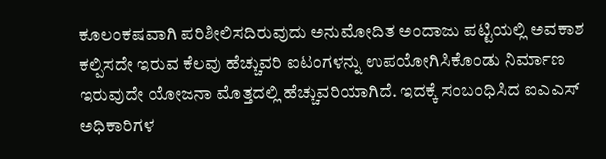ಕೂಲಂಕಷವಾಗಿ ಪರಿಶೀಲಿಸದಿರುವುದು ಅನುಮೋದಿತ ಅಂದಾಜು ಪಟ್ಟಿಯಲ್ಲಿ ಅವಕಾಶ ಕಲ್ಪಿಸದೇ ಇರುವ ಕೆಲವು ಹೆಚ್ಚುವರಿ ಐಟಂಗಳನ್ನು ಉಪಯೋಗಿಸಿಕೊಂಡು ನಿರ್ಮಾಣ ಇರುವುದೇ ಯೋಜನಾ ಮೊತ್ತದಲ್ಲಿ ಹೆಚ್ಚುವರಿಯಾಗಿದೆ. ಇದಕ್ಕೆ ಸಂಬಂಧಿಸಿದ ಐಎಎಸ್‌ ಅಧಿಕಾರಿಗಳ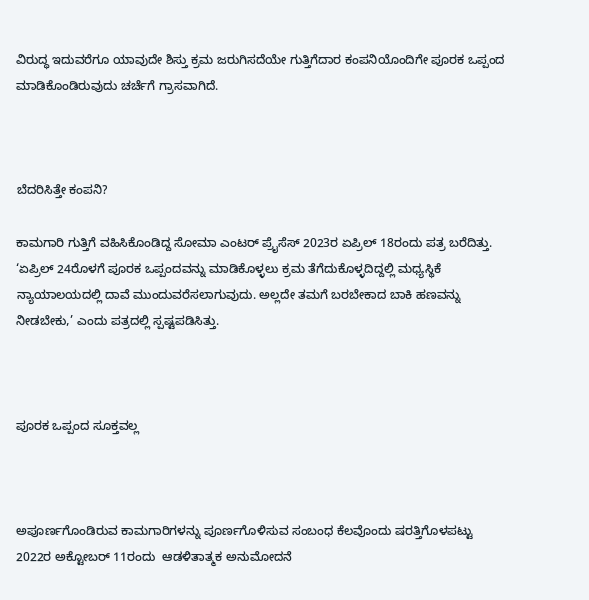ವಿರುದ್ಧ ಇದುವರೆಗೂ ಯಾವುದೇ ಶಿಸ್ತು ಕ್ರಮ ಜರುಗಿಸದೆಯೇ ಗುತ್ತಿಗೆದಾರ ಕಂಪನಿಯೊಂದಿಗೇ ಪೂರಕ ಒಪ್ಪಂದ ಮಾಡಿಕೊಂಡಿರುವುದು ಚರ್ಚೆಗೆ ಗ್ರಾಸವಾಗಿದೆ.



ಬೆದರಿಸಿತ್ತೇ ಕಂಪನಿ?

ಕಾಮಗಾರಿ ಗುತ್ತಿಗೆ ವಹಿಸಿಕೊಂಡಿದ್ದ ಸೋಮಾ ಎಂಟರ್‍‌ ಪ್ರೈಸೆಸ್‌ 2023ರ ಏಪ್ರಿಲ್‌ 18ರಂದು ಪತ್ರ ಬರೆದಿತ್ತು.  ‘ಏಪ್ರಿಲ್‌ 24ರೊಳಗೆ ಪೂರಕ ಒಪ್ಪಂದವನ್ನು ಮಾಡಿಕೊಳ್ಳಲು ಕ್ರಮ ತೆಗೆದುಕೊಳ್ಳದಿದ್ದಲ್ಲಿ ಮಧ್ಯಸ್ಥಿಕೆ ನ್ಯಾಯಾಲಯದಲ್ಲಿ ದಾವೆ ಮುಂದುವರೆಸಲಾಗುವುದು. ಅಲ್ಲದೇ ತಮಗೆ ಬರಬೇಕಾದ ಬಾಕಿ ಹಣವನ್ನು ನೀಡಬೇಕು,’ ಎಂದು ಪತ್ರದಲ್ಲಿ ಸ್ಪಷ್ಟಪಡಿಸಿತ್ತು.



ಪೂರಕ ಒಪ್ಪಂದ ಸೂಕ್ತವಲ್ಲ



ಅಪೂರ್ಣಗೊಂಡಿರುವ ಕಾಮಗಾರಿಗಳನ್ನು ಪೂರ್ಣಗೊಳಿಸುವ ಸಂಬಂಧ ಕೆಲವೊಂದು ಷರತ್ತಿಗೊಳಪಟ್ಟು 2022ರ ಅಕ್ಟೋಬರ್‍‌ 11ರಂದು  ಆಡಳಿತಾತ್ಮಕ ಅನುಮೋದನೆ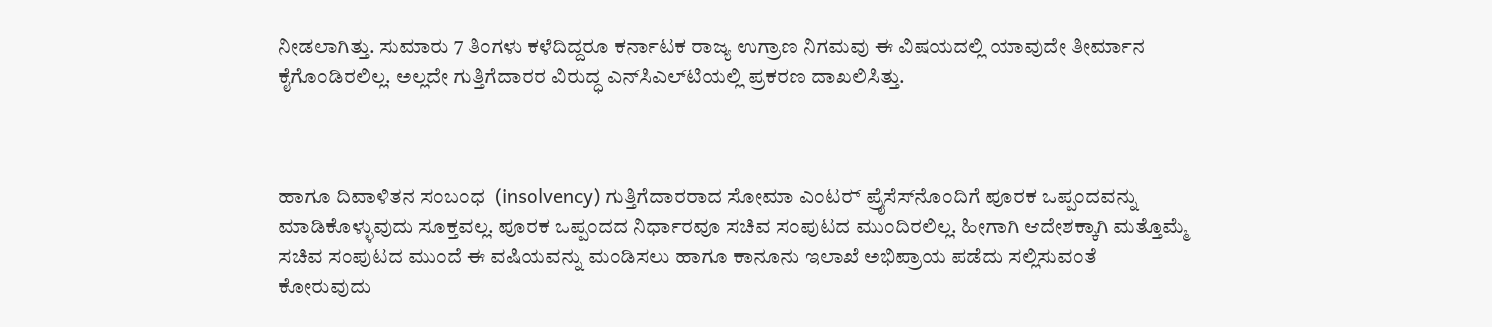ನೀಡಲಾಗಿತ್ತು. ಸುಮಾರು 7 ತಿಂಗಳು ಕಳೆದಿದ್ದರೂ ಕರ್ನಾಟಕ ರಾಜ್ಯ ಉಗ್ರಾಣ ನಿಗಮವು ಈ ವಿಷಯದಲ್ಲಿ ಯಾವುದೇ ತೀರ್ಮಾನ ಕೈಗೊಂಡಿರಲಿಲ್ಲ. ಅಲ್ಲದೇ ಗುತ್ತಿಗೆದಾರರ ವಿರುದ್ಧ ಎನ್‌ಸಿಎಲ್‌ಟಿಯಲ್ಲಿ ಪ್ರಕರಣ ದಾಖಲಿಸಿತ್ತು.



ಹಾಗೂ ದಿವಾಳಿತನ ಸಂಬಂಧ  (insolvency) ಗುತ್ತಿಗೆದಾರರಾದ ಸೋಮಾ ಎಂಟರ್‍‌ ಪ್ರೈಸೆಸ್‌ನೊಂದಿಗೆ ಪೂರಕ ಒಪ್ಪಂದವನ್ನು ಮಾಡಿಕೊಳ್ಳುವುದು ಸೂಕ್ತವಲ್ಲ. ಪೂರಕ ಒಪ್ಪಂದದ ನಿರ್ಧಾರವೂ ಸಚಿವ ಸಂಪುಟದ ಮುಂದಿರಲಿಲ್ಲ. ಹೀಗಾಗಿ ಆದೇಶಕ್ಕಾಗಿ ಮತ್ತೊಮ್ಮೆ ಸಚಿವ ಸಂಪುಟದ ಮುಂದೆ ಈ ವಷಿಯವನ್ನು ಮಂಡಿಸಲು ಹಾಗೂ ಕಾನೂನು ಇಲಾಖೆ ಅಭಿಪ್ರಾಯ ಪಡೆದು ಸಲ್ಲಿಸುವಂತೆ ಕೋರುವುದು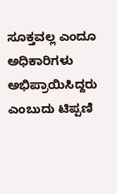ಸೂಕ್ತವಲ್ಲ ಎಂದೂ ಅಧಿಕಾರಿಗಳು ಅಭಿಪ್ರಾಯಿಸಿದ್ದರು ಎಂಬುದು ಟಿಪ್ಪಣಿ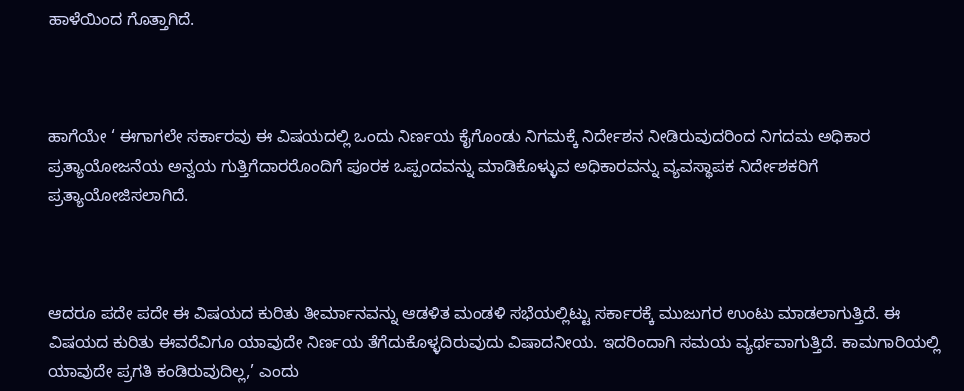ಹಾಳೆಯಿಂದ ಗೊತ್ತಾಗಿದೆ.



ಹಾಗೆಯೇ ‘ ಈಗಾಗಲೇ ಸರ್ಕಾರವು ಈ ವಿಷಯದಲ್ಲಿ ಒಂದು ನಿರ್ಣಯ ಕೈಗೊಂಡು ನಿಗಮಕ್ಕೆ ನಿರ್ದೇಶನ ನೀಡಿರುವುದರಿಂದ ನಿಗದಮ ಅಧಿಕಾರ ಪ್ರತ್ಯಾಯೋಜನೆಯ ಅನ್ವಯ ಗುತ್ತಿಗೆದಾರರೊಂದಿಗೆ ಪೂರಕ ಒಪ್ಪಂದವನ್ನು ಮಾಡಿಕೊಳ್ಳುವ ಅಧಿಕಾರವನ್ನು ವ್ಯವಸ್ಥಾಪಕ ನಿರ್ದೇಶಕರಿಗೆ  ಪ್ರತ್ಯಾಯೋಜಿಸಲಾಗಿದೆ.



ಆದರೂ ಪದೇ ಪದೇ ಈ ವಿಷಯದ ಕುರಿತು ತೀರ್ಮಾನವನ್ನು ಆಡಳಿತ ಮಂಡಳಿ ಸಭೆಯಲ್ಲಿಟ್ಟು ಸರ್ಕಾರಕ್ಕೆ ಮುಜುಗರ ಉಂಟು ಮಾಡಲಾಗುತ್ತಿದೆ. ಈ ವಿಷಯದ ಕುರಿತು ಈವರೆವಿಗೂ ಯಾವುದೇ ನಿರ್ಣಯ ತೆಗೆದುಕೊಳ್ಳದಿರುವುದು ವಿಷಾದನೀಯ. ಇದರಿಂದಾಗಿ ಸಮಯ ವ್ಯರ್ಥವಾಗುತ್ತಿದೆ. ಕಾಮಗಾರಿಯಲ್ಲಿ ಯಾವುದೇ ಪ್ರಗತಿ ಕಂಡಿರುವುದಿಲ್ಲ,’ ಎಂದು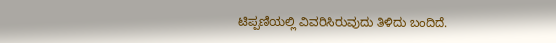ಟಿಪ್ಪಣಿಯಲ್ಲಿ ವಿವರಿಸಿರುವುದು ತಿಳಿದು ಬಂದಿದೆ.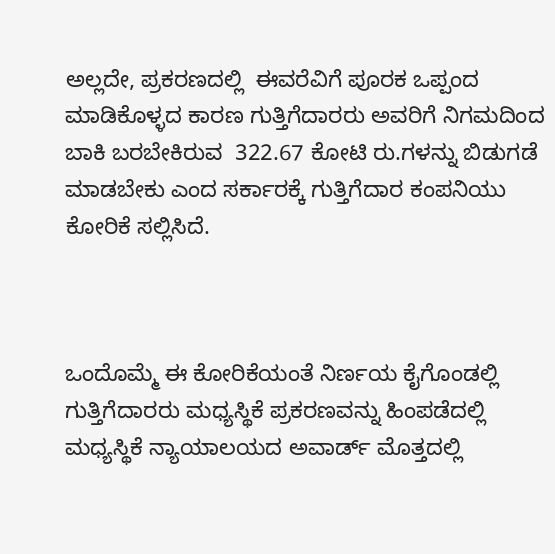ಅಲ್ಲದೇ, ಪ್ರಕರಣದಲ್ಲಿ  ಈವರೆವಿಗೆ ಪೂರಕ ಒಪ್ಪಂದ ಮಾಡಿಕೊಳ್ಳದ ಕಾರಣ ಗುತ್ತಿಗೆದಾರರು ಅವರಿಗೆ ನಿಗಮದಿಂದ ಬಾಕಿ ಬರಬೇಕಿರುವ  322.67 ಕೋಟಿ ರು.ಗಳನ್ನು ಬಿಡುಗಡೆ ಮಾಡಬೇಕು ಎಂದ ಸರ್ಕಾರಕ್ಕೆ ಗುತ್ತಿಗೆದಾರ ಕಂಪನಿಯು ಕೋರಿಕೆ ಸಲ್ಲಿಸಿದೆ.



ಒಂದೊಮ್ಮೆ ಈ ಕೋರಿಕೆಯಂತೆ ನಿರ್ಣಯ ಕೈಗೊಂಡಲ್ಲಿ ಗುತ್ತಿಗೆದಾರರು ಮಧ್ಯಸ್ಥಿಕೆ ಪ್ರಕರಣವನ್ನು ಹಿಂಪಡೆದಲ್ಲಿ ಮಧ್ಯಸ್ಥಿಕೆ ನ್ಯಾಯಾಲಯದ ಅವಾರ್ಡ್‌ ಮೊತ್ತದಲ್ಲಿ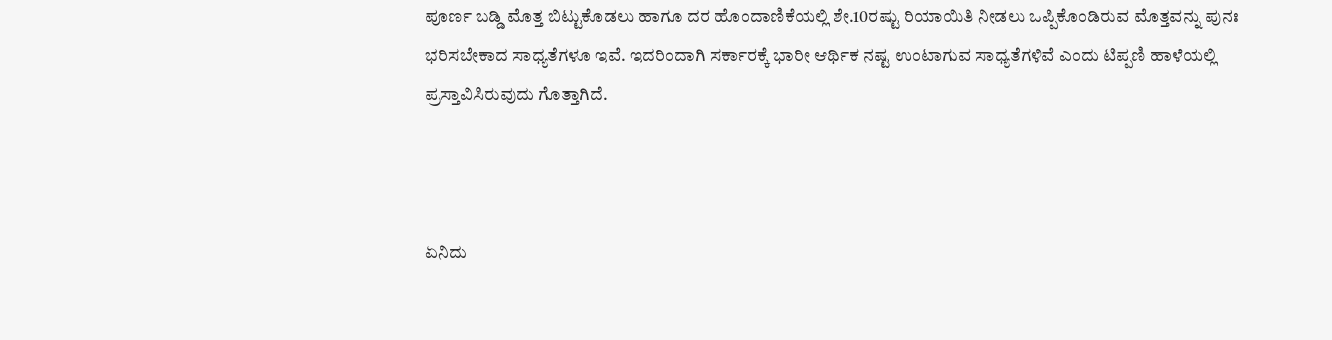ಪೂರ್ಣ ಬಡ್ಡಿ ಮೊತ್ತ ಬಿಟ್ಟುಕೊಡಲು ಹಾಗೂ ದರ ಹೊಂದಾಣಿಕೆಯಲ್ಲಿ ಶೇ.10ರಷ್ಟು ರಿಯಾಯಿತಿ ನೀಡಲು ಒಪ್ಪಿಕೊಂಡಿರುವ ಮೊತ್ತವನ್ನು ಪುನಃ ಭರಿಸಬೇಕಾದ ಸಾಧ್ಯತೆಗಳೂ ಇವೆ. ಇದರಿಂದಾಗಿ ಸರ್ಕಾರಕ್ಕೆ ಭಾರೀ ಆರ್ಥಿಕ ನಷ್ಟ ಉಂಟಾಗುವ ಸಾಧ್ಯತೆಗಳಿವೆ ಎಂದು ಟಿಪ್ಪಣಿ ಹಾಳೆಯಲ್ಲಿ ಪ್ರಸ್ತಾವಿಸಿರುವುದು ಗೊತ್ತಾಗಿದೆ.



ಏನಿದು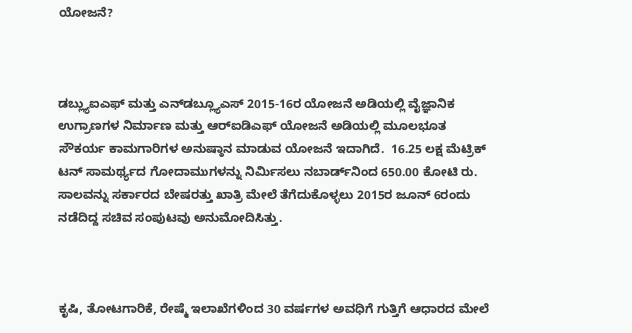ಯೋಜನೆ?



ಡಬ್ಲ್ಯುಐಎಫ್‌ ಮತ್ತು ಎನ್‌ಡಬ್ಲ್ಯೂಎಸ್‌ 2015-16ರ ಯೋಜನೆ ಅಡಿಯಲ್ಲಿ ವೈಜ್ಞಾನಿಕ ಉಗ್ರಾಣಗಳ ನಿರ್ಮಾಣ ಮತ್ತು ಆರ್‍‌ಐಡಿಎಫ್‌ ಯೋಜನೆ ಅಡಿಯಲ್ಲಿ ಮೂಲಭೂತ ಸೌಕರ್ಯ ಕಾಮಗಾರಿಗಳ ಅನುಷ್ಠಾನ ಮಾಡುವ ಯೋಜನೆ ಇದಾಗಿದೆ.  16.25 ಲಕ್ಷ ಮೆಟ್ರಿಕ್‌ ಟನ್‌ ಸಾಮರ್ಥ್ಯದ ಗೋದಾಮುಗಳನ್ನು ನಿರ್ಮಿಸಲು ನಬಾರ್ಡ್‌ನಿಂದ 650.00 ಕೋಟಿ ರು. ಸಾಲವನ್ನು ಸರ್ಕಾರದ ಬೇಷರತ್ತು ಖಾತ್ರಿ ಮೇಲೆ ತೆಗೆದುಕೊಳ್ಳಲು 2015ರ ಜೂನ್‌ 6ರಂದು ನಡೆದಿದ್ದ ಸಚಿವ ಸಂಪುಟವು ಅನುಮೋದಿಸಿತ್ತು.



ಕೃಷಿ, ತೋಟಗಾರಿಕೆ, ರೇಷ್ಮೆ ಇಲಾಖೆಗಳಿಂದ 30 ವರ್ಷಗಳ ಅವಧಿಗೆ ಗುತ್ತಿಗೆ ಆಧಾರದ ಮೇಲೆ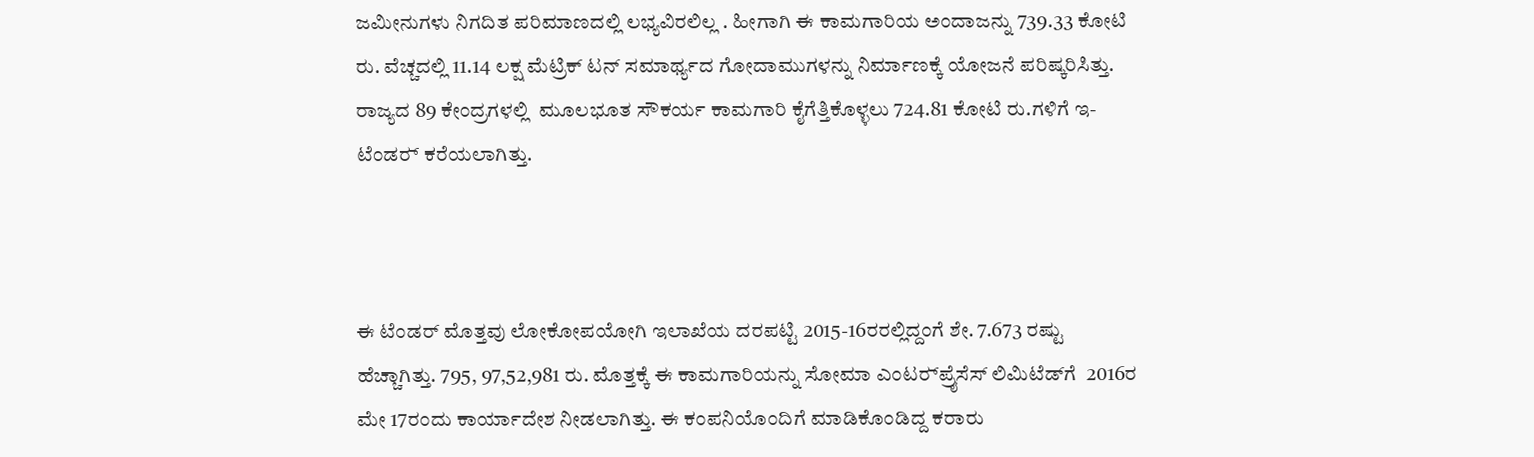ಜಮೀನುಗಳು ನಿಗದಿತ ಪರಿಮಾಣದಲ್ಲಿ ಲಭ್ಯವಿರಲಿಲ್ಲ . ಹೀಗಾಗಿ ಈ ಕಾಮಗಾರಿಯ ಅಂದಾಜನ್ನು 739.33 ಕೋಟಿ ರು. ವೆಚ್ಚದಲ್ಲಿ 11.14 ಲಕ್ಷ ಮೆಟ್ರಿಕ್‌ ಟನ್ ಸಮಾರ್ಥ್ಯದ ಗೋದಾಮುಗಳನ್ನು ನಿರ್ಮಾಣಕ್ಕೆ ಯೋಜನೆ ಪರಿಷ್ಕರಿಸಿತ್ತು. ರಾಜ್ಯದ 89 ಕೇಂದ್ರಗಳಲ್ಲಿ  ಮೂಲಭೂತ ಸೌಕರ್ಯ ಕಾಮಗಾರಿ ಕೈಗೆತ್ತಿಕೊಳ್ಳಲು 724.81 ಕೋಟಿ ರು.ಗಳಿಗೆ ಇ-ಟೆಂಡರ್‍‌ ಕರೆಯಲಾಗಿತ್ತು.



ಈ ಟೆಂಡರ್ ಮೊತ್ತವು ಲೋಕೋಪಯೋಗಿ ಇಲಾಖೆಯ ದರಪಟ್ಟಿ 2015-16ರರಲ್ಲಿದ್ದಂಗೆ ಶೇ. 7.673 ರಷ್ಟು ಹೆಚ್ಚಾಗಿತ್ತು. 795, 97,52,981 ರು. ಮೊತ್ತಕ್ಕೆ ಈ ಕಾಮಗಾರಿಯನ್ನು ಸೋಮಾ ಎಂಟರ್‍‌ಪ್ರೈಸೆಸ್‌ ಲಿಮಿಟೆಡ್‌ಗೆ  2016ರ ಮೇ 17ರಂದು ಕಾರ್ಯಾದೇಶ ನೀಡಲಾಗಿತ್ತು. ಈ ಕಂಪನಿಯೊಂದಿಗೆ ಮಾಡಿಕೊಂಡಿದ್ದ ಕರಾರು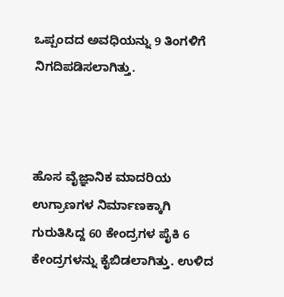ಒಪ್ಪಂದದ ಅವಧಿಯನ್ನು 9 ತಿಂಗಳಿಗೆ ನಿಗದಿಪಡಿಸಲಾಗಿತ್ತು.



ಹೊಸ ವೈಜ್ಞಾನಿಕ ಮಾದರಿಯ ಉಗ್ರಾಣಗಳ ನಿರ್ಮಾಣಕ್ಕಾಗಿ ಗುರುತಿಸಿದ್ದ 60 ಕೇಂದ್ರಗಳ ಪೈಕಿ 6 ಕೇಂದ್ರಗಳನ್ನು ಕೈಬಿಡಲಾಗಿತ್ತು. ಉಳಿದ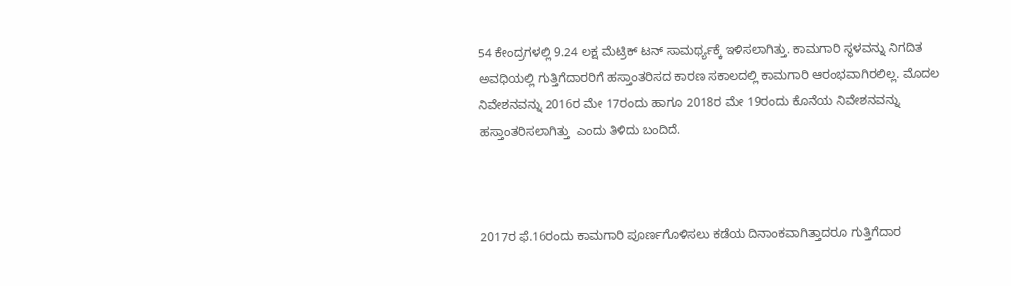54 ಕೇಂದ್ರಗಳಲ್ಲಿ 9.24 ಲಕ್ಷ ಮೆಟ್ರಿಕ್‌ ಟನ್‌ ಸಾಮರ್ಥ್ಯಕ್ಕೆ ಇಳಿಸಲಾಗಿತ್ತು. ಕಾಮಗಾರಿ ಸ್ಥಳವನ್ನು ನಿಗದಿತ ಅವಧಿಯಲ್ಲಿ ಗುತ್ತಿಗೆದಾರರಿಗೆ ಹಸ್ತಾಂತರಿಸದ ಕಾರಣ ಸಕಾಲದಲ್ಲಿ ಕಾಮಗಾರಿ ಆರಂಭವಾಗಿರಲಿಲ್ಲ. ಮೊದಲ ನಿವೇಶನವನ್ನು 2016ರ ಮೇ 17ರಂದು ಹಾಗೂ 2018ರ ಮೇ 19ರಂದು ಕೊನೆಯ ನಿವೇಶನವನ್ನು ಹಸ್ತಾಂತರಿಸಲಾಗಿತ್ತು  ಎಂದು ತಿಳಿದು ಬಂದಿದೆ.



2017ರ ಫೆ.16ರಂದು ಕಾಮಗಾರಿ ಪೂರ್ಣಗೊಳಿಸಲು ಕಡೆಯ ದಿನಾಂಕವಾಗಿತ್ತಾದರೂ ಗುತ್ತಿಗೆದಾರ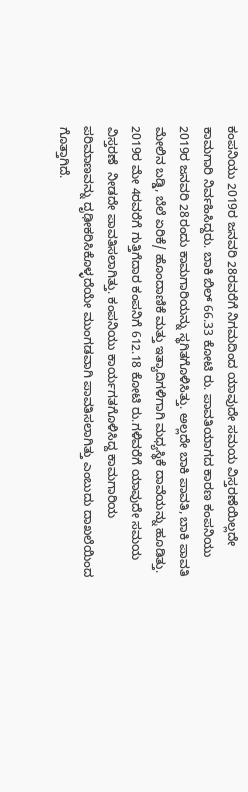ಕಂಪನಿಯು 2019ರ ಜನವರಿ 28ರವರೆಗೆ ನಿಗಮದಿಂದ ಯಾವುದೇ ಸಮಯ ವಿಸ್ತರಣೆಯಿಲ್ಲದೇ ಕಾಮಗಾರಿ ನಿರ್ವಹಿಸಿದ್ದರು. ಬಾಕಿ ಬಿಲ್‌ 66.33 ಕೋಟಿ ರು. ಪಾವತಿಯಾಗದ ಕಾರಣ ಕಂಪನಿಯು 2019ರ ಜನವರಿ 28ರಂದು ಕಾಮಗಾರಿಯನ್ನು ಸ್ಥಗಿತಗೊಳಿಸಿತ್ತು. ಅಲ್ಲದೇ ಬಾಕಿ ಪಾವತಿ, ಬಾಕಿ ಪಾವತಿ ಮೇಲಿನ ಬಡ್ಡಿ, ಬೆಲೆ ಏರಿಕೆ/ ಹೊಂದಾಣಿಕೆ ಮತ್ತು ಇತ್ಯಾದಿಗಳಿಗಾಗಿ ಮಧ್ಯಸ್ಥಿಕೆ ದಾವೆಯನ್ನು ಹೂಡಿತ್ತು. 2019ರ ಮೇ 4ರವರೆಗೆ ಗುತ್ತಿಗೆದಾರ ಕಂಪನಿಗೆ 612.18 ಕೋಟಿ ರು.ಗಳಿವರೆಗೆ ಯಾವುದೇ ಸಮಯ ವಿಸ್ತರಣೆ  ನೀಡದೇ ಪಾವತಿಸಲಾಗಿತ್ತು. ಕಂಪನಿಯು ಕಾರ್ಯಗತಗೊಳಿಸಿದ್ದ ಕಾಮಗಾರಿಯ ಪರಿಮಾಣವನ್ನು ದೃಢೀಕರಿಸಿಕೊಳ್ಳದೆಯೇ ಮುಂಗಡವಾಗಿ ಪಾವತಿಸಲಾಗಿತ್ತು ಎಂಬುದು ದಾಖಲೆಯಿಂದ ಗೊತ್ತಾಗಿದೆ.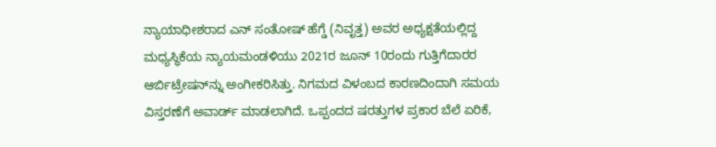ನ್ಯಾಯಾಧೀಶರಾದ ಎನ್‌ ಸಂತೋಷ್‌ ಹೆಗ್ಡೆ (ನಿವೃತ್ತ) ಅವರ ಅಧ್ಯಕ್ಷತೆಯಲ್ಲಿದ್ದ ಮಧ್ಯಸ್ಥಿಕೆಯ ನ್ಯಾಯಮಂಡಳಿಯು 2021ರ ಜೂನ್‌ 10ರಂದು ಗುತ್ತಿಗೆದಾರರ ಆರ್ಬಿಟ್ರೇಷನ್‌ನ್ನು ಅಂಗೀಕರಿಸಿತ್ತು. ನಿಗಮದ ವಿಳಂಬದ ಕಾರಣದಿಂದಾಗಿ ಸಮಯ ವಿಸ್ತರಣೆಗೆ ಅವಾರ್ಡ್ ಮಾಡಲಾಗಿದೆ. ಒಪ್ಪಂದದ ಷರತ್ತುಗಳ ಪ್ರಕಾರ ಬೆಲೆ ಏರಿಕೆ,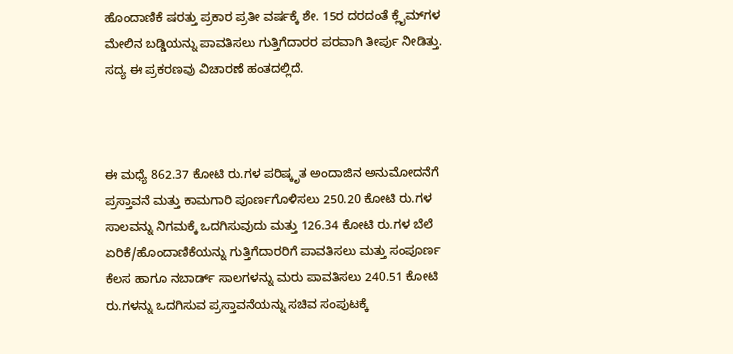ಹೊಂದಾಣಿಕೆ ಷರತ್ತು ಪ್ರಕಾರ ಪ್ರತೀ ವರ್ಷಕ್ಕೆ ಶೇ. 15ರ ದರದಂತೆ ಕ್ಲೈಮ್‌ಗಳ ಮೇಲಿನ ಬಡ್ಡಿಯನ್ನು ಪಾವತಿಸಲು ಗುತ್ತಿಗೆದಾರರ ಪರವಾಗಿ ತೀರ್ಪು ನೀಡಿತ್ತು. ಸದ್ಯ ಈ ಪ್ರಕರಣವು ವಿಚಾರಣೆ ಹಂತದಲ್ಲಿದೆ.



ಈ ಮಧ್ಯೆ 862.37 ಕೋಟಿ ರು.ಗಳ ಪರಿಷ್ಕೃತ ಅಂದಾಜಿನ ಅನುಮೋದನೆಗೆ ಪ್ರಸ್ತಾವನೆ ಮತ್ತು ಕಾಮಗಾರಿ ಪೂರ್ಣಗೊಳಿಸಲು 250.20 ಕೋಟಿ ರು.ಗಳ ಸಾಲವನ್ನು ನಿಗಮಕ್ಕೆ ಒದಗಿಸುವುದು ಮತ್ತು 126.34 ಕೋಟಿ ರು.ಗಳ ಬೆಲೆ ಏರಿಕೆ/ಹೊಂದಾಣಿಕೆಯನ್ನು ಗುತ್ತಿಗೆದಾರರಿಗೆ ಪಾವತಿಸಲು ಮತ್ತು ಸಂಪೂರ್ಣ ಕೆಲಸ ಹಾಗೂ ನಬಾರ್ಡ್‌ ಸಾಲಗಳನ್ನು ಮರು ಪಾವತಿಸಲು 240.51 ಕೋಟಿ ರು.ಗಳನ್ನು ಒದಗಿಸುವ ಪ್ರಸ್ತಾವನೆಯನ್ನು ಸಚಿವ ಸಂಪುಟಕ್ಕೆ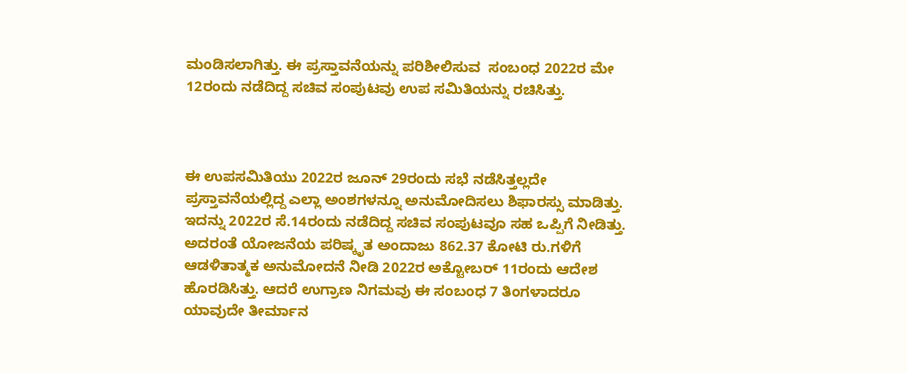ಮಂಡಿಸಲಾಗಿತ್ತು. ಈ ಪ್ರಸ್ತಾವನೆಯನ್ನು ಪರಿಶೀಲಿಸುವ  ಸಂಬಂಧ 2022ರ ಮೇ 12ರಂದು ನಡೆದಿದ್ದ ಸಚಿವ ಸಂಪುಟವು ಉಪ ಸಮಿತಿಯನ್ನು ರಚಿಸಿತ್ತು.



ಈ ಉಪಸಮಿತಿಯು 2022ರ ಜೂನ್‌ 29ರಂದು ಸಭೆ ನಡೆಸಿತ್ತಲ್ಲದೇ ಪ್ರಸ್ತಾವನೆಯಲ್ಲಿದ್ದ ಎಲ್ಲಾ ಅಂಶಗಳನ್ನೂ ಅನುಮೋದಿಸಲು ಶಿಫಾರಸ್ಸು ಮಾಡಿತ್ತು. ಇದನ್ನು 2022ರ ಸೆ.14ರಂದು ನಡೆದಿದ್ದ ಸಚಿವ ಸಂಪುಟವೂ ಸಹ ಒಪ್ಪಿಗೆ ನೀಡಿತ್ತು. ಅದರಂತೆ ಯೋಜನೆಯ ಪರಿಷ್ಕೃತ ಅಂದಾಜು 862.37 ಕೋಟಿ ರು.ಗಳಿಗೆ ಆಡಳಿತಾತ್ಮಕ ಅನುಮೋದನೆ ನೀಡಿ 2022ರ ಅಕ್ಟೋಬರ್‍‌ 11ರಂದು ಆದೇಶ ಹೊರಡಿಸಿತ್ತು. ಆದರೆ ಉಗ್ರಾಣ ನಿಗಮವು ಈ ಸಂಬಂಧ 7 ತಿಂಗಳಾದರೂ ಯಾವುದೇ ತೀರ್ಮಾನ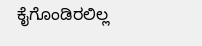ಕೈಗೊಂಡಿರಲಿಲ್ಲ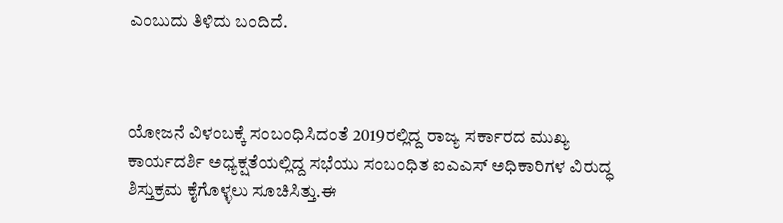ಎಂಬುದು ತಿಳಿದು ಬಂದಿದೆ.



ಯೋಜನೆ ವಿಳಂಬಕ್ಕೆ ಸಂಬಂಧಿಸಿದಂತೆ 2019ರಲ್ಲಿದ್ದ ರಾಜ್ಯ ಸರ್ಕಾರದ ಮುಖ್ಯ ಕಾರ್ಯದರ್ಶಿ ಅಧ್ಯಕ್ಷತೆಯಲ್ಲಿದ್ದ ಸಭೆಯು ಸಂಬಂಧಿತ ಐಎಎಸ್‌ ಅಧಿಕಾರಿಗಳ ವಿರುದ್ಧ ಶಿಸ್ತುಕ್ರಮ ಕೈಗೊಳ್ಳಲು ಸೂಚಿಸಿತ್ತು.ಈ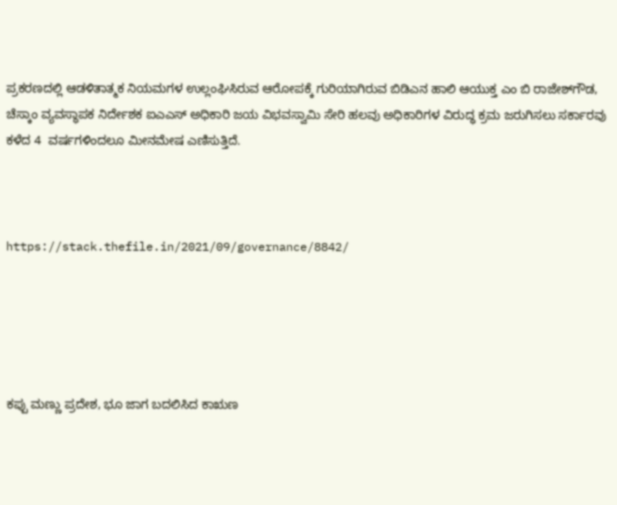ಪ್ರಕರಣದಲ್ಲಿ ಆಡಳಿತಾತ್ಮಕ ನಿಯಮಗಳ ಉಲ್ಲಂಘಿಸಿರುವ ಆರೋಪಕ್ಕೆ ಗುರಿಯಾಗಿರುವ ಬಿಡಿಎನ ಹಾಲಿ ಆಯುಕ್ತ ಎಂ ಬಿ ರಾಜೇಶ್‌ಗೌಡ, ಚೆಸ್ಕಾಂ ವ್ಯವಸ್ಥಾಪಕ ನಿರ್ದೇಶಕ ಐಎಎಸ್‌ ಅಧಿಕಾರಿ ಜಯ ವಿಭವಸ್ವಾಮಿ ಸೇರಿ ಹಲವು ಅಧಿಕಾರಿಗಳ ವಿರುದ್ಧ ಕ್ರಮ ಜರುಗಿಸಲು ಸರ್ಕಾರವು ಕಳೆದ 4  ವರ್ಷಗಳಿಂದಲೂ ಮೀನಮೇಷ ಎಣಿಸುತ್ತಿದೆ.



https://stack.thefile.in/2021/09/governance/8842/





ಕಪ್ಪು ಮಣ್ಣು ಪ್ರದೇಶ, ಭೂ ಜಾಗ ಬದಲಿಸಿದ ಕಾಋಣ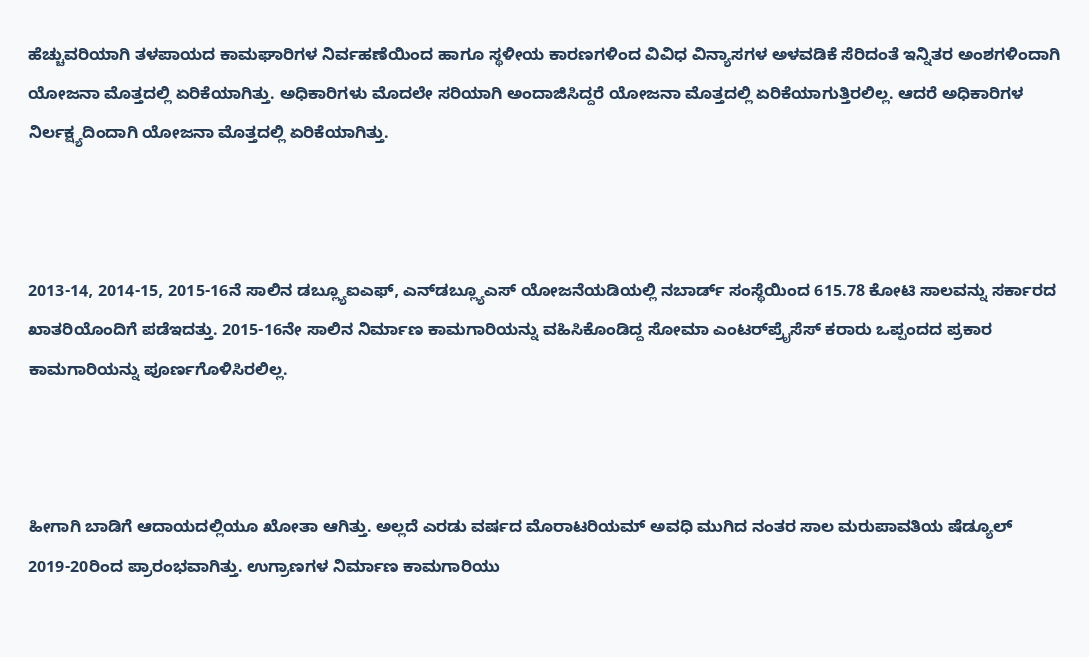ಹೆಚ್ಚುವರಿಯಾಗಿ ತಳಪಾಯದ ಕಾಮಘಾರಿಗಳ ನಿರ್ವಹಣೆಯಿಂದ ಹಾಗೂ ಸ್ಥಳೀಯ ಕಾರಣಗಳಿಂದ ವಿವಿಧ ವಿನ್ಯಾಸಗಳ ಅಳವಡಿಕೆ ಸೆರಿದಂತೆ ಇನ್ನಿತರ ಅಂಶಗಳಿಂದಾಗಿ ಯೋಜನಾ ಮೊತ್ತದಲ್ಲಿ ಏರಿಕೆಯಾಗಿತ್ತು. ಅಧಿಕಾರಿಗಳು ಮೊದಲೇ ಸರಿಯಾಗಿ ಅಂದಾಜಿಸಿದ್ದರೆ ಯೋಜನಾ ಮೊತ್ತದಲ್ಲಿ ಏರಿಕೆಯಾಗುತ್ತಿರಲಿಲ್ಲ. ಆದರೆ ಅಧಿಕಾರಿಗಳ ನಿರ್ಲಕ್ಷ್ಯದಿಂದಾಗಿ ಯೋಜನಾ ಮೊತ್ತದಲ್ಲಿ ಏರಿಕೆಯಾಗಿತ್ತು.



2013-14, 2014-15, 2015-16ನೆ ಸಾಲಿನ ಡಬ್ಲ್ಯೂಐಎಫ್‌, ಎನ್‌ಡಬ್ಲ್ಯೂಎಸ್‌ ಯೋಜನೆಯಡಿಯಲ್ಲಿ ನಬಾರ್ಡ್‌ ಸಂಸ್ಥೆಯಿಂದ 615.78 ಕೋಟಿ ಸಾಲವನ್ನು ಸರ್ಕಾರದ ಖಾತರಿಯೊಂದಿಗೆ ಪಡೆಇದತ್ತು. 2015-16ನೇ ಸಾಲಿನ ನಿರ್ಮಾಣ ಕಾಮಗಾರಿಯನ್ನು ವಹಿಸಿಕೊಂಡಿದ್ದ ಸೋಮಾ ಎಂಟರ್‌ಪ್ರೈಸೆಸ್‌ ಕರಾರು ಒಪ್ಪಂದದ ಪ್ರಕಾರ ಕಾಮಗಾರಿಯನ್ನು ಪೂರ್ಣಗೊಳಿಸಿರಲಿಲ್ಲ.



ಹೀಗಾಗಿ ಬಾಡಿಗೆ ಆದಾಯದಲ್ಲಿಯೂ ಖೋತಾ ಆಗಿತ್ತು. ಅಲ್ಲದೆ ಎರಡು ವರ್ಷದ ಮೊರಾಟರಿಯಮ್‌ ಅವಧಿ ಮುಗಿದ ನಂತರ ಸಾಲ ಮರುಪಾವತಿಯ ಷೆಡ್ಯೂಲ್‌ 2019-20ರಿಂದ ಪ್ರಾರಂಭವಾಗಿತ್ತು. ಉಗ್ರಾಣಗಳ ನಿರ್ಮಾಣ ಕಾಮಗಾರಿಯು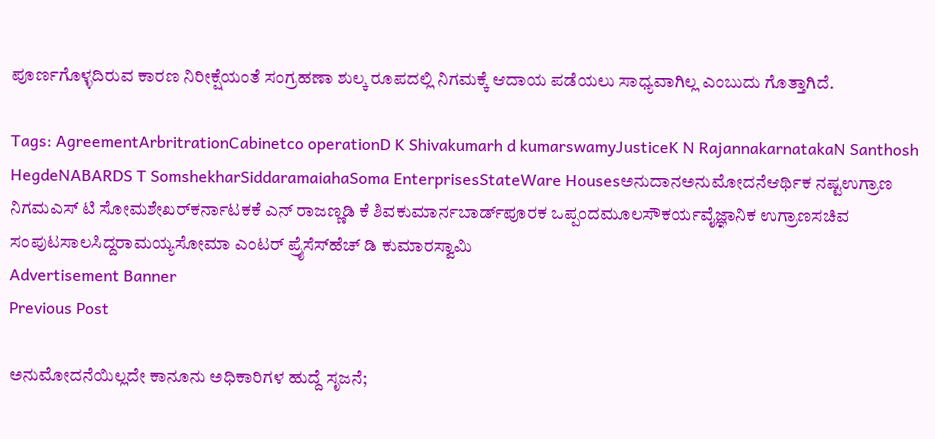ಪೂರ್ಣಗೊಳ್ಳದಿರುವ ಕಾರಣ ನಿರೀಕ್ಷೆಯಂತೆ ಸಂಗ್ರಹಣಾ ಶುಲ್ಕ ರೂಪದಲ್ಲಿ ನಿಗಮಕ್ಕೆ ಆದಾಯ ಪಡೆಯಲು ಸಾಧ್ಯವಾಗಿಲ್ಲ ಎಂಬುದು ಗೊತ್ತಾಗಿದೆ.

Tags: AgreementArbritrationCabinetco operationD K Shivakumarh d kumarswamyJusticeK N RajannakarnatakaN Santhosh HegdeNABARDS T SomshekharSiddaramaiahaSoma EnterprisesStateWare Housesಅನುದಾನಅನುಮೋದನೆಆರ್ಥಿಕ ನಷ್ಟಉಗ್ರಾಣ ನಿಗಮಎಸ್‌ ಟಿ ಸೋಮಶೇಖರ್‌ಕರ್ನಾಟಕಕೆ ಎನ್‌ ರಾಜಣ್ಣಡಿ ಕೆ ಶಿವಕುಮಾರ್ನಬಾರ್ಡ್‌ಪೂರಕ ಒಪ್ಪಂದಮೂಲಸೌಕರ್ಯವೈಜ್ಞಾನಿಕ ಉಗ್ರಾಣಸಚಿವ ಸಂಪುಟಸಾಲಸಿದ್ದರಾಮಯ್ಯಸೋಮಾ ಎಂಟರ್‌ ಪ್ರೈಸೆಸ್‌ಹೆಚ್‌ ಡಿ ಕುಮಾರಸ್ವಾಮಿ
Advertisement Banner
Previous Post

ಅನುಮೋದನೆಯಿಲ್ಲದೇ ಕಾನೂನು ಅಧಿಕಾರಿಗಳ ಹುದ್ದೆ ಸೃಜನೆ;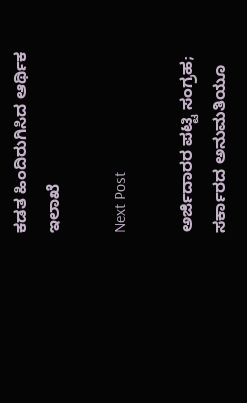ಕಡತ ಹಿಂದಿರುಗಿಸಿದ ಆರ್ಥಿಕ ಇಲಾಖೆ

Next Post

ಅರ್ಜಿದಾರರ ಪಟ್ಟಿ ಸಂಗ್ರಹ; ಸರ್ಕಾರದ ಅನುಮತಿಯೂ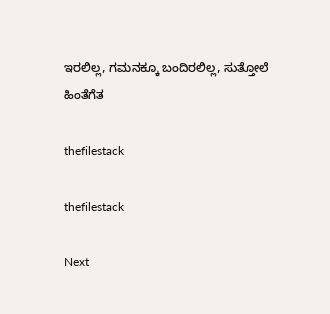ಇರಲಿಲ್ಲ, ಗಮನಕ್ಕೂ ಬಂದಿರಲಿಲ್ಲ, ಸುತ್ತೋಲೆ ಹಿಂತೆಗೆತ

thefilestack

thefilestack

Next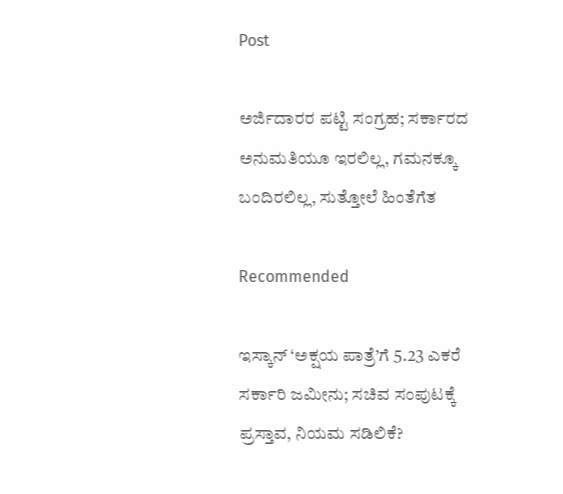Post

ಅರ್ಜಿದಾರರ ಪಟ್ಟಿ ಸಂಗ್ರಹ; ಸರ್ಕಾರದ ಅನುಮತಿಯೂ ಇರಲಿಲ್ಲ, ಗಮನಕ್ಕೂ ಬಂದಿರಲಿಲ್ಲ, ಸುತ್ತೋಲೆ ಹಿಂತೆಗೆತ

Recommended

ಇಸ್ಕಾನ್‌ ‘ಅಕ್ಷಯ ಪಾತ್ರೆ’ಗೆ 5.23 ಎಕರೆ ಸರ್ಕಾರಿ ಜಮೀನು; ಸಚಿವ ಸಂಪುಟಕ್ಕೆ ಪ್ರಸ್ತಾವ, ನಿಯಮ ಸಡಿಲಿಕೆ?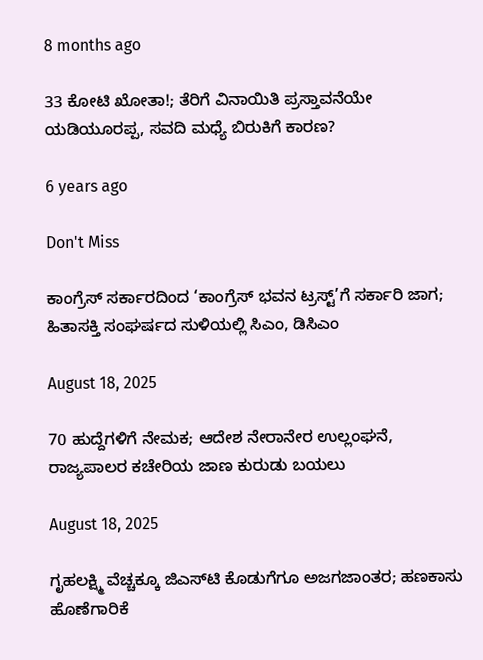8 months ago

33 ಕೋಟಿ ಖೋತಾ!; ತೆರಿಗೆ ವಿನಾಯಿತಿ ಪ್ರಸ್ತಾವನೆಯೇ ಯಡಿಯೂರಪ್ಪ, ಸವದಿ ಮಧ್ಯೆ ಬಿರುಕಿಗೆ ಕಾರಣ?

6 years ago

Don't Miss

ಕಾಂಗ್ರೆಸ್‌ ಸರ್ಕಾರದಿಂದ ‘ಕಾಂಗ್ರೆಸ್‌ ಭವನ ಟ್ರಸ್ಟ್‌’ಗೆ ಸರ್ಕಾರಿ ಜಾಗ; ಹಿತಾಸಕ್ತಿ ಸಂಘ‍ರ್ಷದ ಸುಳಿಯಲ್ಲಿ ಸಿಎಂ, ಡಿಸಿಎಂ

August 18, 2025

70 ಹುದ್ದೆಗಳಿಗೆ ನೇಮಕ; ಆದೇಶ ನೇರಾನೇರ ಉಲ್ಲಂಘನೆ, ರಾಜ್ಯಪಾಲರ ಕಚೇರಿಯ ಜಾಣ ಕುರುಡು ಬಯಲು

August 18, 2025

ಗೃಹಲಕ್ಷ್ಮಿ ವೆಚ್ಚಕ್ಕೂ ಜಿಎಸ್‌ಟಿ ಕೊಡುಗೆಗೂ ಅಜಗಜಾಂತರ; ಹಣಕಾಸು ಹೊಣೆಗಾರಿಕೆ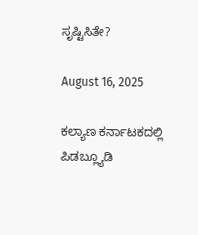ಸೃಷ್ಟಿಸಿತೇ?

August 16, 2025

ಕಲ್ಯಾಣ ಕರ್ನಾಟಕದಲ್ಲಿ ಪಿಡಬ್ಲ್ಯೂಡಿ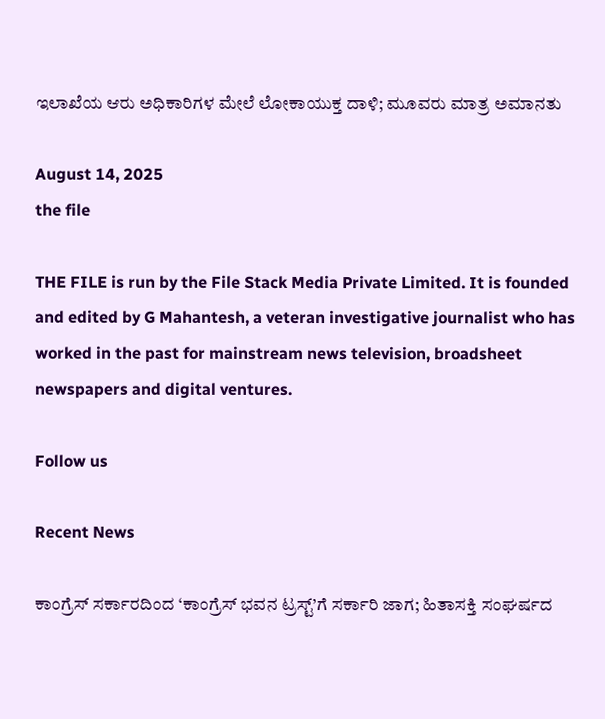ಇಲಾಖೆಯ ಆರು ಅಧಿಕಾರಿಗಳ ಮೇಲೆ ಲೋಕಾಯುಕ್ತ ದಾಳಿ; ಮೂವರು ಮಾತ್ರ ಅಮಾನತು

August 14, 2025
the file

THE FILE is run by the File Stack Media Private Limited. It is founded and edited by G Mahantesh, a veteran investigative journalist who has worked in the past for mainstream news television, broadsheet newspapers and digital ventures.

Follow us

Recent News

ಕಾಂಗ್ರೆಸ್‌ ಸರ್ಕಾರದಿಂದ ‘ಕಾಂಗ್ರೆಸ್‌ ಭವನ ಟ್ರಸ್ಟ್‌’ಗೆ ಸರ್ಕಾರಿ ಜಾಗ; ಹಿತಾಸಕ್ತಿ ಸಂಘ‍ರ್ಷದ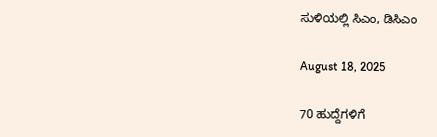ಸುಳಿಯಲ್ಲಿ ಸಿಎಂ, ಡಿಸಿಎಂ

August 18, 2025

70 ಹುದ್ದೆಗಳಿಗೆ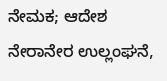ನೇಮಕ; ಆದೇಶ ನೇರಾನೇರ ಉಲ್ಲಂಘನೆ,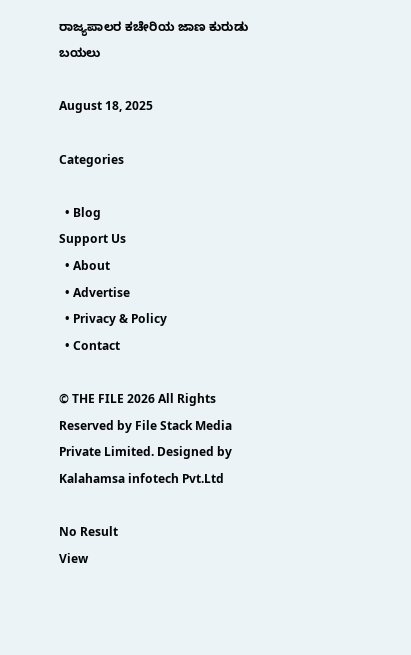ರಾಜ್ಯಪಾಲರ ಕಚೇರಿಯ ಜಾಣ ಕುರುಡು ಬಯಲು

August 18, 2025

Categories

  • Blog
Support Us
  • About
  • Advertise
  • Privacy & Policy
  • Contact

© THE FILE 2026 All Rights Reserved by File Stack Media Private Limited. Designed by Kalahamsa infotech Pvt.Ltd

No Result
View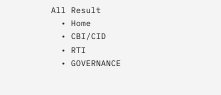All Result
  • Home
  • CBI/CID
  • RTI
  • GOVERNANCE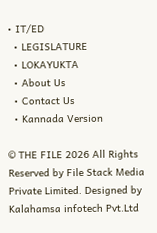• IT/ED
  • LEGISLATURE
  • LOKAYUKTA
  • About Us
  • Contact Us
  • Kannada Version

© THE FILE 2026 All Rights Reserved by File Stack Media Private Limited. Designed by Kalahamsa infotech Pvt.Ltd